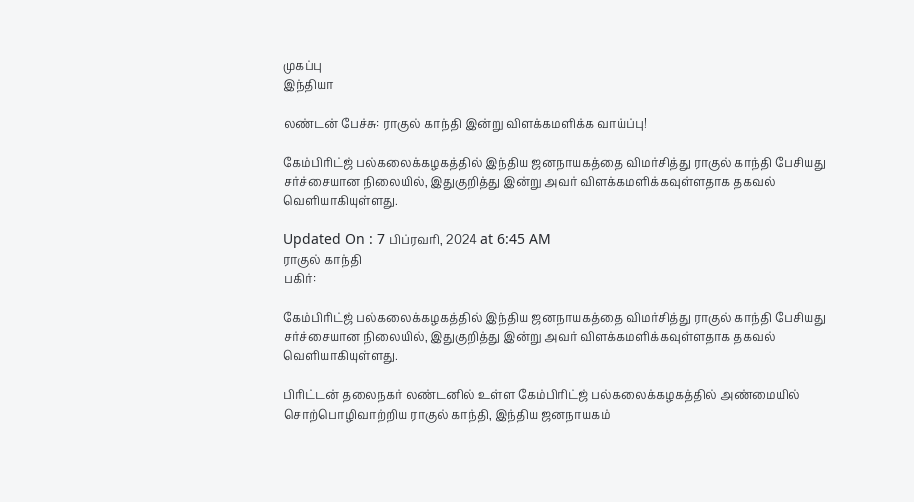முகப்பு
இந்தியா

லண்டன் பேச்சு: ராகுல் காந்தி இன்று விளக்கமளிக்க வாய்ப்பு!

கேம்பிரிட்ஜ் பல்கலைக்கழகத்தில் இந்திய ஜனநாயகத்தை விமர்சித்து ராகுல் காந்தி பேசியது சர்ச்சையான நிலையில், இதுகுறித்து இன்று அவர் விளக்கமளிக்கவுள்ளதாக தகவல் வெளியாகியுள்ளது.

Updated On : 7 பிப்ரவரி, 2024 at 6:45 AM
ராகுல் காந்தி
பகிர்:

கேம்பிரிட்ஜ் பல்கலைக்கழகத்தில் இந்திய ஜனநாயகத்தை விமர்சித்து ராகுல் காந்தி பேசியது சர்ச்சையான நிலையில், இதுகுறித்து இன்று அவர் விளக்கமளிக்கவுள்ளதாக தகவல் வெளியாகியுள்ளது.

பிரிட்டன் தலைநகர் லண்டனில் உள்ள கேம்பிரிட்ஜ் பல்கலைக்கழகத்தில் அண்மையில் சொற்பொழிவாற்றிய ராகுல் காந்தி, இந்திய ஜனநாயகம்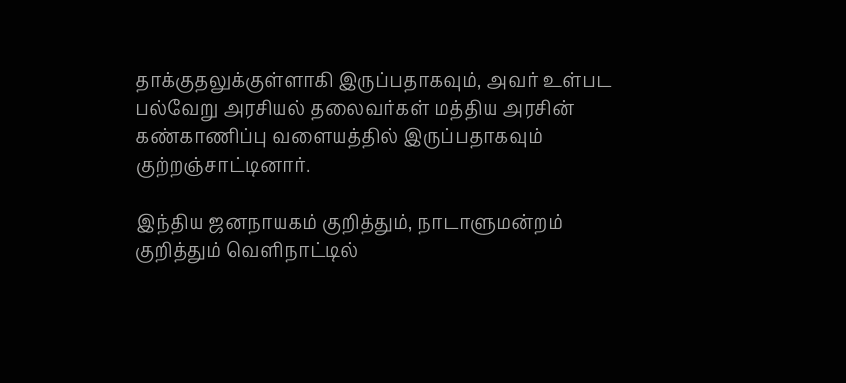தாக்குதலுக்குள்ளாகி இருப்பதாகவும், அவர் உள்பட பல்வேறு அரசியல் தலைவர்கள் மத்திய அரசின் கண்காணிப்பு வளையத்தில் இருப்பதாகவும் குற்றஞ்சாட்டினார்.

இந்திய ஜனநாயகம் குறித்தும், நாடாளுமன்றம் குறித்தும் வெளிநாட்டில்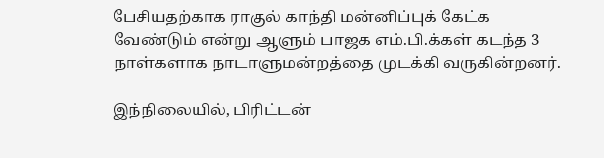பேசியதற்காக ராகுல் காந்தி மன்னிப்புக் கேட்க வேண்டும் என்று ஆளும் பாஜக எம்.பி.க்கள் கடந்த 3 நாள்களாக நாடாளுமன்றத்தை முடக்கி வருகின்றனர்.

இந்நிலையில், பிரிட்டன்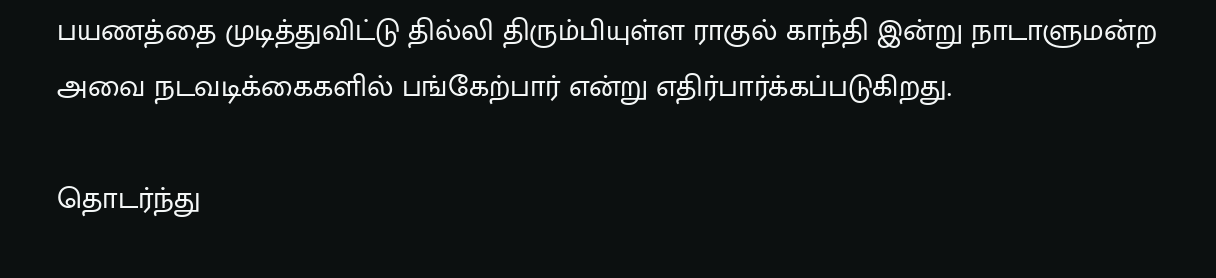பயணத்தை முடித்துவிட்டு தில்லி திரும்பியுள்ள ராகுல் காந்தி இன்று நாடாளுமன்ற அவை நடவடிக்கைகளில் பங்கேற்பார் என்று எதிர்பார்க்கப்படுகிறது.

தொடர்ந்து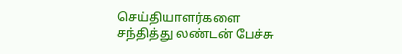செய்தியாளர்களை சந்தித்து லண்டன் பேச்சு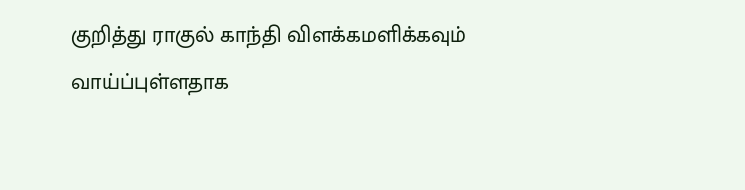குறித்து ராகுல் காந்தி விளக்கமளிக்கவும் வாய்ப்புள்ளதாக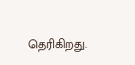தெரிகிறது.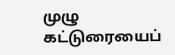முழு கட்டுரையைப்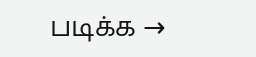படிக்க →